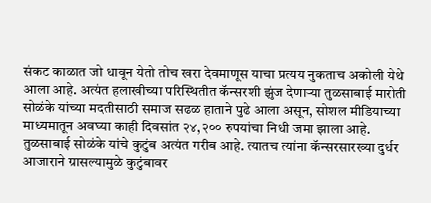संकट काळात जो धावून येतो तोच खरा देवमाणूस याचा प्रत्यय नुकताच अकोली येथे आला आहे. अत्यंत हलाखीच्या परिस्थितीत कॅन्सरशी झुंज देणाऱ्या तुळसाबाई मारोती सोळंके यांच्या मदतीसाठी समाज सढळ हाताने पुढे आला असून, सोशल मीडियाच्या माध्यमातून अवघ्या काही दिवसांत २४,२०० रुपयांचा निधी जमा झाला आहे. तुळसाबाई सोळंके यांचे कुटुंब अत्यंत गरीब आहे. त्यातच त्यांना कॅन्सरसारख्या दुर्धर आजाराने ग्रासल्यामुळे कुटुंबावर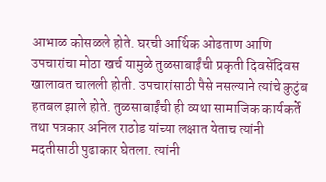आभाळ कोसळले होते. घरची आर्थिक ओढताण आणि उपचारांचा मोठा खर्च यामुळे तुळसाबाईंची प्रकृती दिवसेंदिवस खालावत चालली होती. उपचारांसाठी पैसे नसल्याने त्यांचे कुटुंब हतबल झाले होते. तुळसाबाईंची ही व्यथा सामाजिक कार्यकर्ते तथा पत्रकार अनिल राठोड यांच्या लक्षात येताच त्यांनी मदतीसाठी पुढाकार घेतला. त्यांनी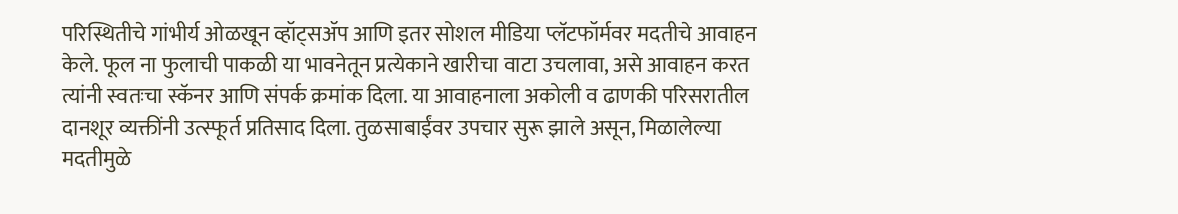परिस्थितीचे गांभीर्य ओळखून व्हॉट्सॲप आणि इतर सोशल मीडिया प्लॅटफॉर्मवर मदतीचे आवाहन केले. फूल ना फुलाची पाकळी या भावनेतून प्रत्येकाने खारीचा वाटा उचलावा, असे आवाहन करत त्यांनी स्वतःचा स्कॅनर आणि संपर्क क्रमांक दिला. या आवाहनाला अकोली व ढाणकी परिसरातील दानशूर व्यक्तींनी उत्स्फूर्त प्रतिसाद दिला. तुळसाबाईंवर उपचार सुरू झाले असून, मिळालेल्या मदतीमुळे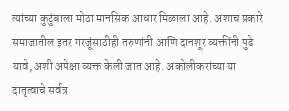त्यांच्या कुटुंबाला मोठा मानसिक आधार मिळाला आहे. अशाच प्रकारे समाजातील इतर गरजूंसाठीही तरुणांनी आणि दानशूर व्यक्तींनी पुढे यावे, अशी अपेक्षा व्यक्त केली जात आहे. अकोलीकरांच्या या दातृत्वाचे सर्वत्र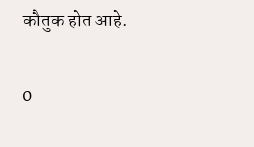कौतुक होत आहे.

0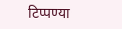टिप्पण्या